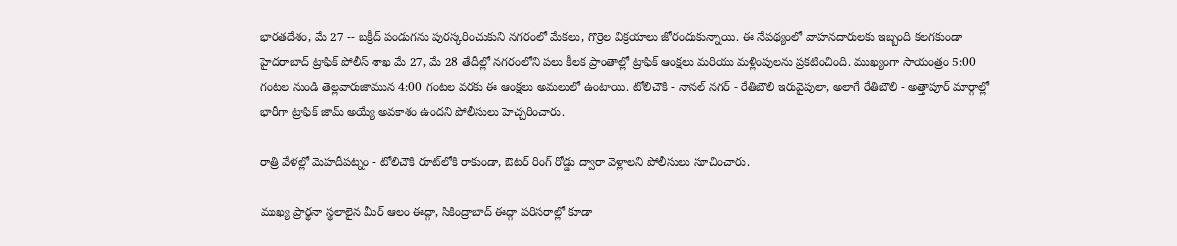భారతదేశం, మే 27 -- బక్రీద్ పండుగను పురస్కరించుకుని నగరంలో మేకలు, గొర్రెల విక్రయాలు జోరందుకున్నాయి. ఈ నేపథ్యంలో వాహనదారులకు ఇబ్బంది కలగకుండా హైదరాబాద్ ట్రాఫిక్ పోలీస్ శాఖ మే 27, మే 28 తేదీల్లో నగరంలోని పలు కీలక ప్రాంతాల్లో ట్రాఫిక్ ఆంక్షలు మరియు మళ్లింపులను ప్రకటించింది. ముఖ్యంగా సాయంత్రం 5:00 గంటల నుండి తెల్లవారుజామున 4:00 గంటల వరకు ఈ ఆంక్షలు అమలులో ఉంటాయి. టోలిచౌకి - నానల్ నగర్ - రేతిబౌలి ఇరువైపులా, అలాగే రేతిబౌలి - అత్తాపూర్ మార్గాల్లో భారీగా ట్రాఫిక్ జామ్ అయ్యే అవకాశం ఉందని పోలీసులు హెచ్చరించారు.

రాత్రి వేళల్లో మెహదీపట్నం - టోలిచౌకి రూట్‌లోకి రాకుండా, ఔటర్ రింగ్ రోడ్డు ద్వారా వెళ్లాలని పోలీసులు సూచించారు.

ముఖ్య ప్రార్థనా స్థలాలైన మీర్ ఆలం ఈద్గా, సికింద్రాబాద్ ఈద్గా పరిసరాల్లో కూడా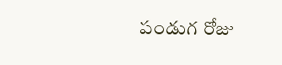పండుగ రోజు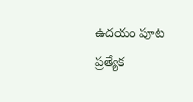ఉదయం పూట ప్రత్యేక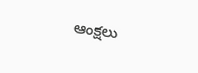ఆంక్షలు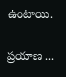ఉంటాయి.

ప్రయాణ ...